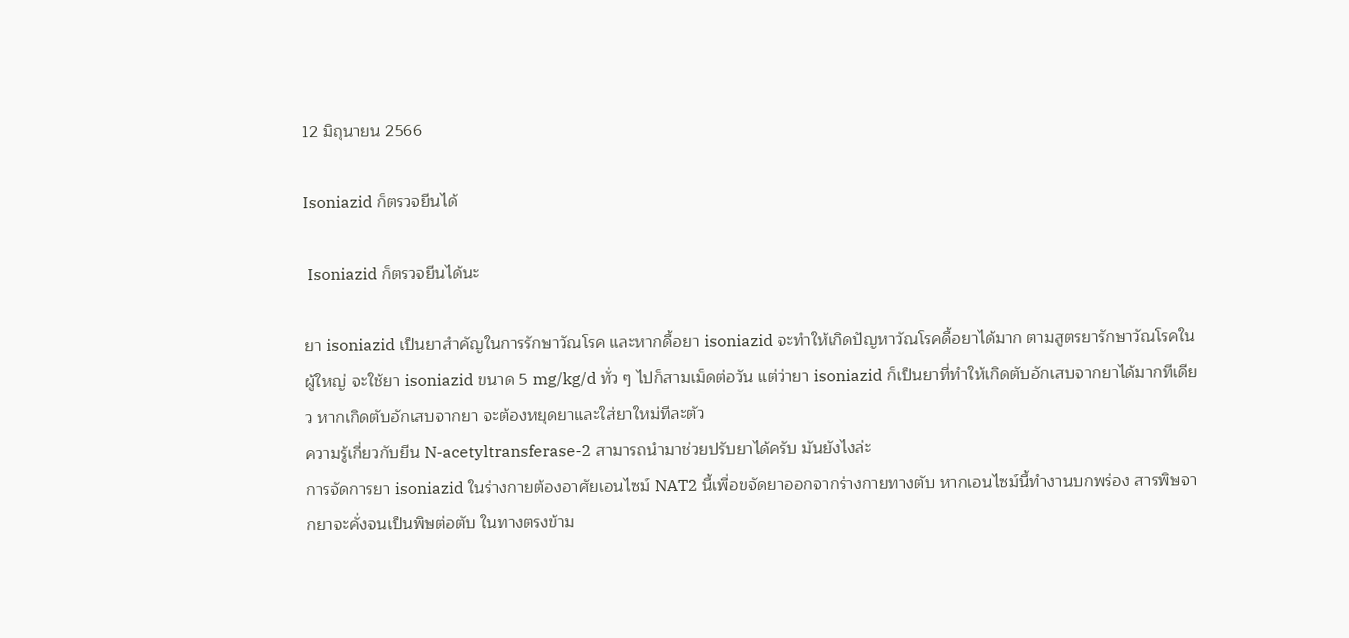12 มิถุนายน 2566

Isoniazid ก็ตรวจยีนได้

 Isoniazid ก็ตรวจยีนได้นะ

ยา isoniazid เป็นยาสำคัญในการรักษาวัณโรค และหากดื้อยา isoniazid จะทำให้เกิดปัญหาวัณโรคดื้อยาได้มาก ตามสูตรยารักษาวัณโรคในผู้ใหญ่ จะใช้ยา isoniazid ขนาด 5 mg/kg/d ทั่ว ๆ ไปก็สามเม็ดต่อวัน แต่ว่ายา isoniazid ก็เป็นยาที่ทำให้เกิดตับอักเสบจากยาได้มากทีเดียว หากเกิดตับอักเสบจากยา จะต้องหยุดยาและใส่ยาใหม่ทีละตัว
ความรู้เกี่ยวกับยีน N-acetyltransferase-2 สามารถนำมาช่วยปรับยาได้ครับ มันยังไงล่ะ
การจัดการยา isoniazid ในร่างกายต้องอาศัยเอนไซม์ NAT2 นี้เพื่อขจัดยาออกจากร่างกายทางตับ หากเอนไซม์นี้ทำงานบกพร่อง สารพิษจากยาจะคั่งจนเป็นพิษต่อตับ ในทางตรงข้าม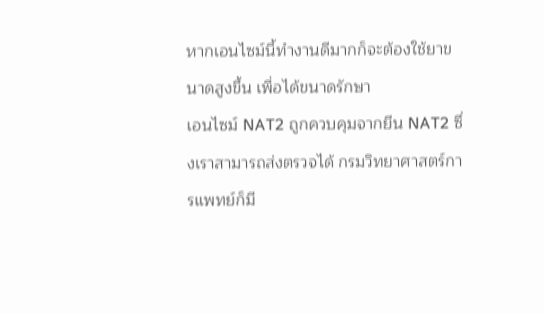หากเอนไซม์นี้ทำงานดีมากก็จะต้องใช้ยาขนาดสูงขึ้น เพื่อได้ขนาดรักษา
เอนไซม์ NAT2 ถูกควบคุมจากยีน NAT2 ซึ่งเราสามารถส่งตรวจได้ กรมวิทยาศาสตร์การแพทย์ก็มี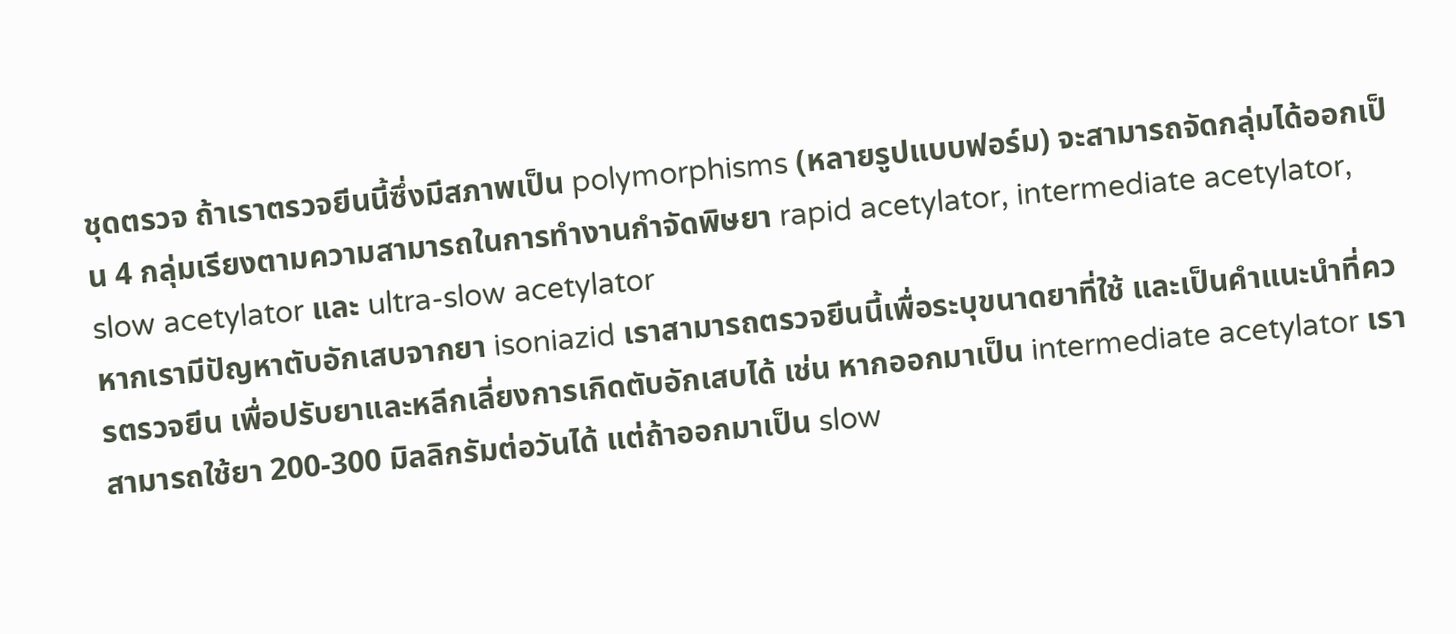ชุดตรวจ ถ้าเราตรวจยีนนี้ซึ่งมีสภาพเป็น polymorphisms (หลายรูปแบบฟอร์ม) จะสามารถจัดกลุ่มได้ออกเป็น 4 กลุ่มเรียงตามความสามารถในการทำงานกำจัดพิษยา rapid acetylator, intermediate acetylator, slow acetylator และ ultra-slow acetylator
หากเรามีปัญหาตับอักเสบจากยา isoniazid เราสามารถตรวจยีนนี้เพื่อระบุขนาดยาที่ใช้ และเป็นคำแนะนำที่ควรตรวจยีน เพื่อปรับยาและหลีกเลี่ยงการเกิดตับอักเสบได้ เช่น หากออกมาเป็น intermediate acetylator เราสามารถใช้ยา 200-300 มิลลิกรัมต่อวันได้ แต่ถ้าออกมาเป็น slow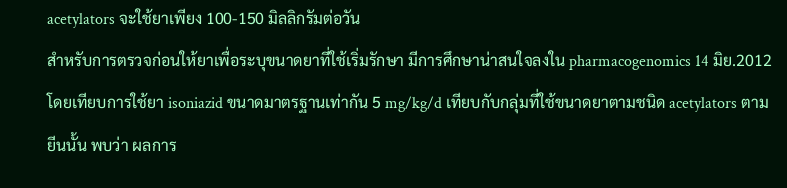acetylators จะใช้ยาเพียง 100-150 มิลลิกรัมต่อวัน
สำหรับการตรวจก่อนให้ยาเพื่อระบุขนาดยาที่ใช้เริ่มรักษา มีการศึกษาน่าสนใจลงใน pharmacogenomics 14 มิย.2012 โดยเทียบการใช้ยา isoniazid ขนาดมาตรฐานเท่ากัน 5 mg/kg/d เทียบกับกลุ่มที่ใช้ขนาดยาตามชนิด acetylators ตามยีนนั้น พบว่า ผลการ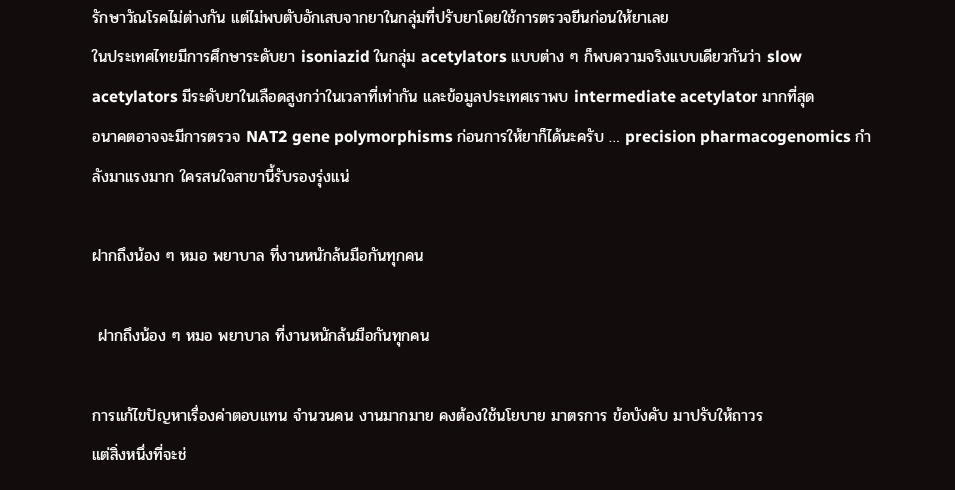รักษาวัณโรคไม่ต่างกัน แต่ไม่พบตับอักเสบจากยาในกลุ่มที่ปรับยาโดยใช้การตรวจยีนก่อนให้ยาเลย
ในประเทศไทยมีการศึกษาระดับยา isoniazid ในกลุ่ม acetylators แบบต่าง ๆ ก็พบความจริงแบบเดียวกันว่า slow acetylators มีระดับยาในเลือดสูงกว่าในเวลาที่เท่ากัน และข้อมูลประเทศเราพบ intermediate acetylator มากที่สุด
อนาคตอาจจะมีการตรวจ NAT2 gene polymorphisms ก่อนการให้ยาก็ได้นะครับ … precision pharmacogenomics กำลังมาแรงมาก ใครสนใจสาขานี้รับรองรุ่งแน่

ฝากถึงน้อง ๆ หมอ พยาบาล ที่งานหนักล้นมือกันทุกคน

 ฝากถึงน้อง ๆ หมอ พยาบาล ที่งานหนักล้นมือกันทุกคน

การแก้ไขปัญหาเรื่องค่าตอบแทน จำนวนคน งานมากมาย คงต้องใช้นโยบาย มาตรการ ข้อบังคับ มาปรับให้ถาวร
แต่สิ่งหนึ่งที่จะช่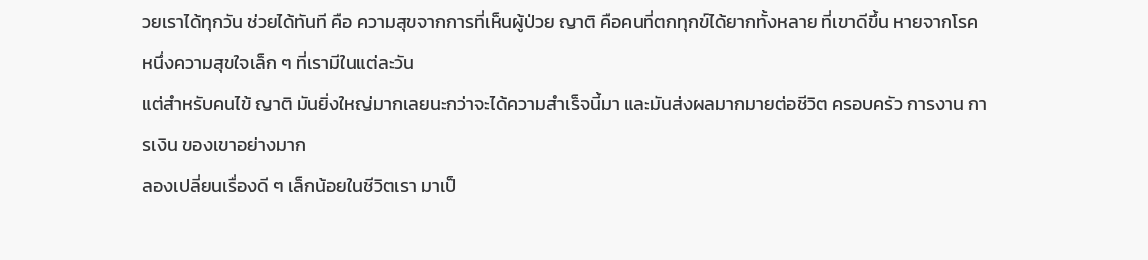วยเราได้ทุกวัน ช่วยได้ทันที คือ ความสุขจากการที่เห็นผู้ป่วย ญาติ คือคนที่ตกทุกข์ได้ยากทั้งหลาย ที่เขาดีขึ้น หายจากโรค
หนึ่งความสุขใจเล็ก ๆ ที่เรามีในแต่ละวัน
แต่สำหรับคนไข้ ญาติ มันยิ่งใหญ่มากเลยนะกว่าจะได้ความสำเร็จนี้มา และมันส่งผลมากมายต่อชีวิต ครอบครัว การงาน การเงิน ของเขาอย่างมาก
ลองเปลี่ยนเรื่องดี ๆ เล็กน้อยในชีวิตเรา มาเป็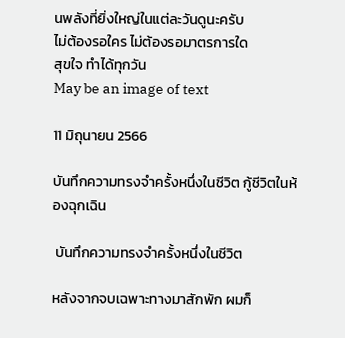นพลังที่ยิ่งใหญ่ในแต่ละวันดูนะครับ
ไม่ต้องรอใคร ไม่ต้องรอมาตรการใด
สุขใจ ทำได้ทุกวัน
May be an image of text

11 มิถุนายน 2566

บันทึกความทรงจำครั้งหนึ่งในชีวิต กู้ชีวิตในห้องฉุกเฉิน

 บันทึกความทรงจำครั้งหนึ่งในชีวิต

หลังจากจบเฉพาะทางมาสักพัก ผมก็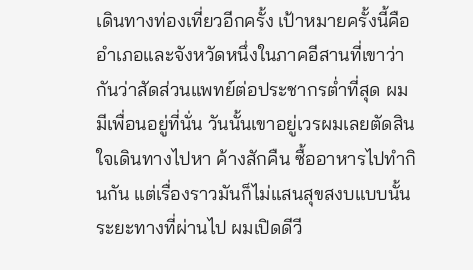เดินทางท่องเที่ยวอีกครั้ง เป้าหมายครั้งนี้คืออำเภอและจังหวัดหนึ่งในภาคอีสานที่เขาว่ากันว่าสัดส่วนแพทย์ต่อประชากรต่ำที่สุด ผมมีเพื่อนอยู่ที่นั่น วันนั้นเขาอยู่เวรผมเลยตัดสินใจเดินทางไปหา ค้างสักคืน ซื้ออาหารไปทำกินกัน แต่เรื่องราวมันก็ไม่แสนสุขสงบแบบนั้น
ระยะทางที่ผ่านไป ผมเปิดดีวี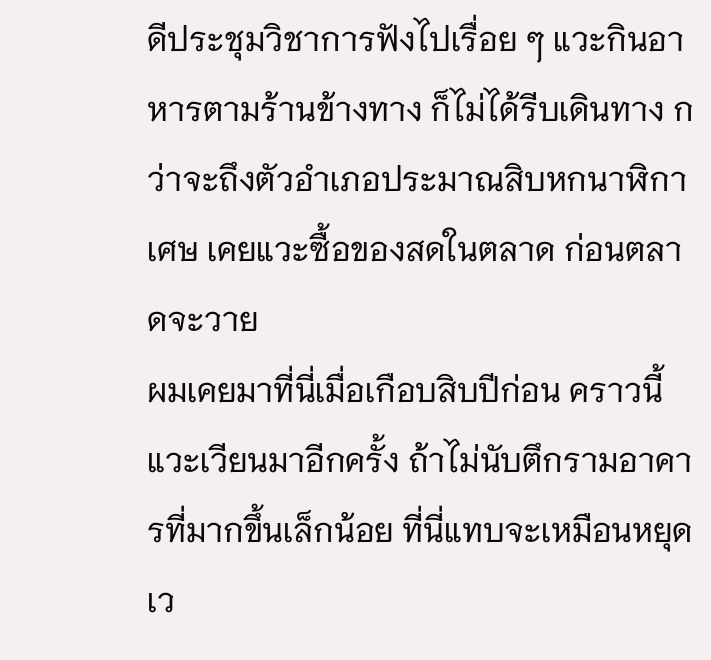ดีประชุมวิชาการฟังไปเรื่อย ๆ แวะกินอาหารตามร้านข้างทาง ก็ไม่ได้รีบเดินทาง กว่าจะถึงตัวอำเภอประมาณสิบหกนาฬิกาเศษ เคยแวะซื้อของสดในตลาด ก่อนตลาดจะวาย
ผมเคยมาที่นี่เมื่อเกือบสิบปีก่อน คราวนี้แวะเวียนมาอีกครั้ง ถ้าไม่นับตึกรามอาคารที่มากขึ้นเล็กน้อย ที่นี่แทบจะเหมือนหยุดเว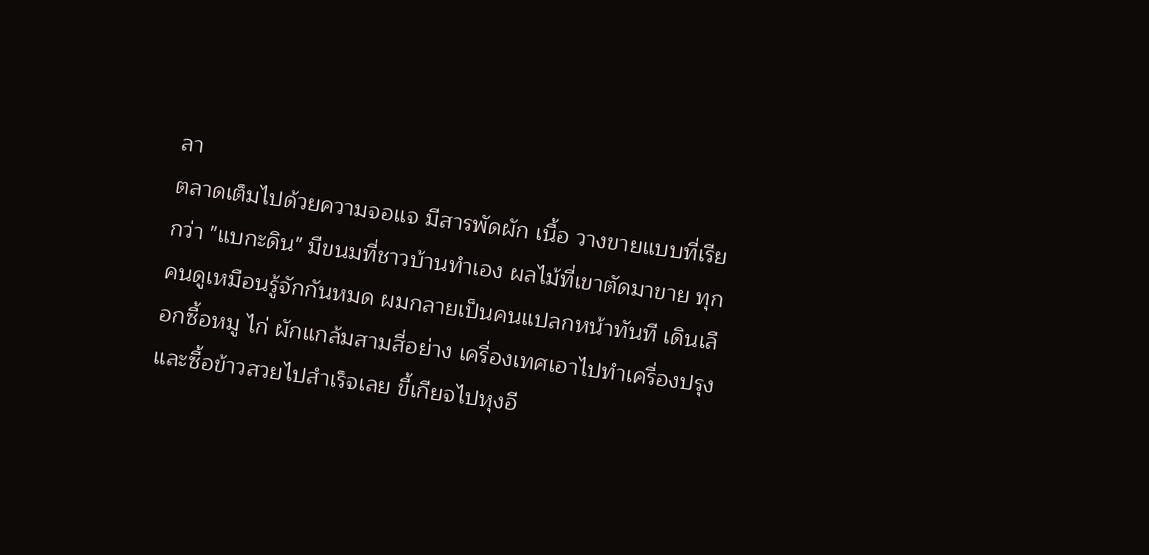ลา
ตลาดเต็มไปด้วยความจอแจ มีสารพัดผัก เนื้อ วางขายแบบที่เรียกว่า "แบกะดิน" มีขนมที่ชาวบ้านทำเอง ผลไม้ที่เขาตัดมาขาย ทุกคนดูเหมือนรู้จักกันหมด ผมกลายเป็นคนแปลกหน้าทันที เดินเลือกซื้อหมู ไก่ ผักแกล้มสามสี่อย่าง เครื่องเทศเอาไปทำเครื่องปรุง และซื้อข้าวสวยไปสำเร็จเลย ขี้เกียจไปหุงอี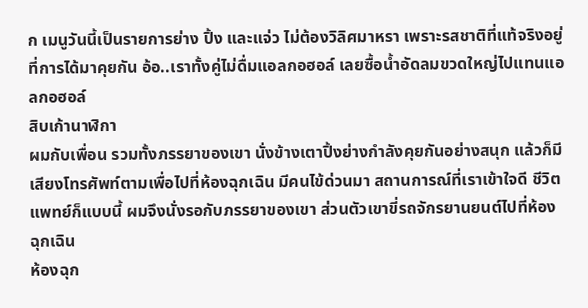ก เมนูวันนี้เป็นรายการย่าง ปิ้ง และแจ่ว ไม่ต้องวิลิศมาหรา เพราะรสชาติที่แท้จริงอยู่ที่การได้มาคุยกัน อ้อ..เราทั้งคู่ไม่ดื่มแอลกอฮอล์ เลยซื้อน้ำอัดลมขวดใหญ่ไปแทนแอลกอฮอล์
สิบเก้านาฬิกา
ผมกับเพื่อน รวมทั้งภรรยาของเขา นั่งข้างเตาปิ้งย่างกำลังคุยกันอย่างสนุก แล้วก็มีเสียงโทรศัพท์ตามเพื่อไปที่ห้องฉุกเฉิน มีคนไข้ด่วนมา สถานการณ์ที่เราเข้าใจดี ชีวิตแพทย์ก็แบบนี้ ผมจึงนั่งรอกับภรรยาของเขา ส่วนตัวเขาขี่รถจักรยานยนต์ไปที่ห้องฉุกเฉิน
ห้องฉุก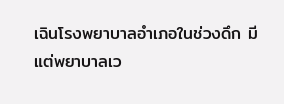เฉินโรงพยาบาลอำเภอในช่วงดึก มีแต่พยาบาลเว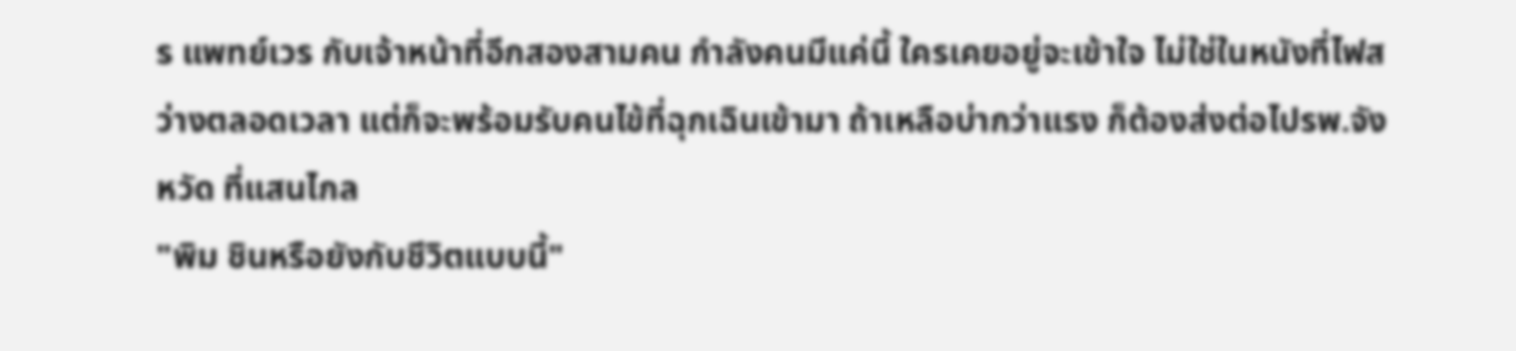ร แพทย์เวร กับเจ้าหน้าที่อีกสองสามคน กำลังคนมีแค่นี้ ใครเคยอยู่จะเข้าใจ ไม่ใช่ในหนังที่ไฟสว่างตลอดเวลา แต่ก็จะพร้อมรับคนไข้ที่ฉุกเฉินเข้ามา ถ้าเหลือบ่ากว่าแรง ก็ต้องส่งต่อไปรพ.จังหวัด ที่แสนไกล
"พิม ชินหรือยังกับชีวิตแบบนี้"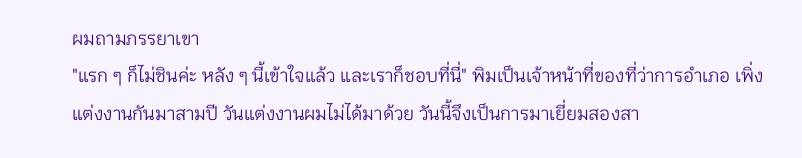ผมถามภรรยาเขา
"แรก ๆ ก็ไม่ชินค่ะ หลัง ๆ นี้เข้าใจแล้ว และเราก็ชอบที่นี่" พิมเป็นเจ้าหน้าที่ของที่ว่าการอำเภอ เพิ่งแต่งงานกันมาสามปี วันแต่งงานผมไม่ได้มาด้วย วันนี้จึงเป็นการมาเยี่ยมสองสา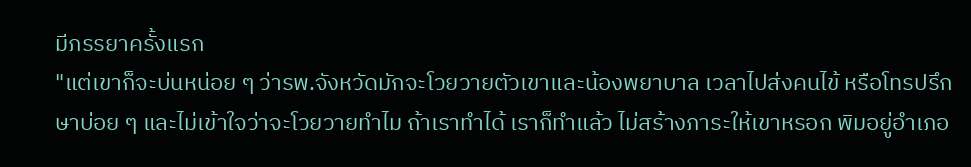มีภรรยาครั้งแรก
"แต่เขาก็จะบ่นหน่อย ๆ ว่ารพ.จังหวัดมักจะโวยวายตัวเขาและน้องพยาบาล เวลาไปส่งคนไข้ หรือโทรปรึกษาบ่อย ๆ และไม่เข้าใจว่าจะโวยวายทำไม ถ้าเราทำได้ เราก็ทำแล้ว ไม่สร้างภาระให้เขาหรอก พิมอยู่อำเภอ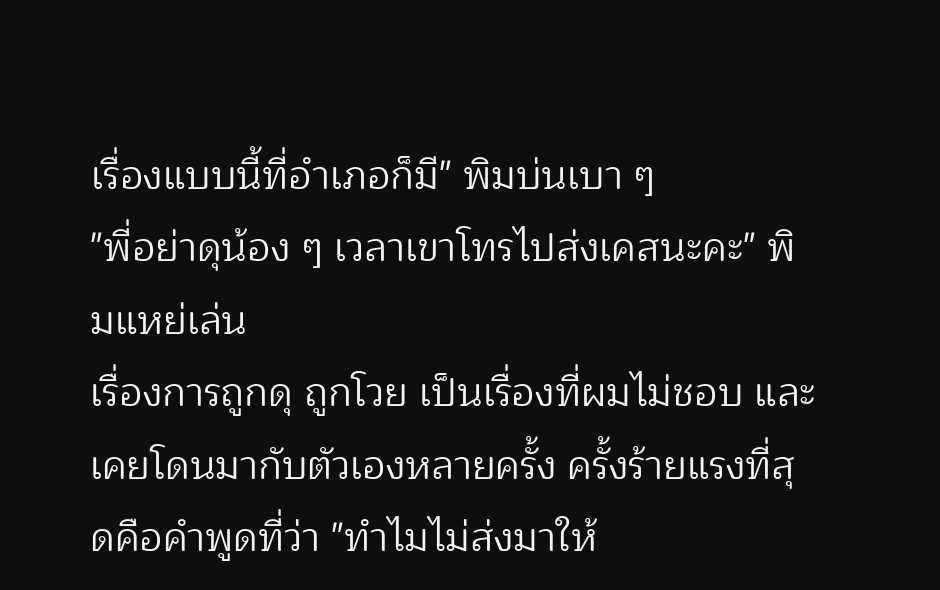เรื่องแบบนี้ที่อำเภอก็มี" พิมบ่นเบา ๆ
"พี่อย่าดุน้อง ๆ เวลาเขาโทรไปส่งเคสนะคะ" พิมแหย่เล่น
เรื่องการถูกดุ ถูกโวย เป็นเรื่องที่ผมไม่ชอบ และเคยโดนมากับตัวเองหลายครั้ง ครั้งร้ายแรงที่สุดคือคำพูดที่ว่า "ทำไมไม่ส่งมาให้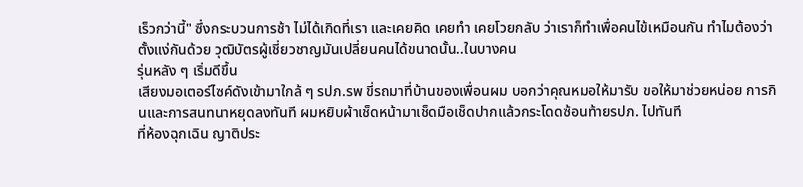เร็วกว่านี้" ซึ่งกระบวนการช้า ไม่ได้เกิดที่เรา และเคยคิด เคยทำ เคยโวยกลับ ว่าเราก็ทำเพื่อคนไข้เหมือนกัน ทำไมต้องว่าตั้งแง่กันด้วย วุฒิบัตรผู้เชี่ยวชาญมันเปลี่ยนคนได้ขนาดนั้น..ในบางคน
รุ่นหลัง ๆ เริ่มดีขึ้น
เสียงมอเตอร์ไซค์ดังเข้ามาใกล้ ๆ รปภ.รพ ขี่รถมาที่บ้านของเพื่อนผม บอกว่าคุณหมอให้มารับ ขอให้มาช่วยหน่อย การกินและการสนทนาหยุดลงทันที ผมหยิบผ้าเช็ดหน้ามาเช็ดมือเช็ดปากแล้วกระโดดซ้อนท้ายรปภ. ไปทันที
ที่ห้องฉุกเฉิน ญาติประ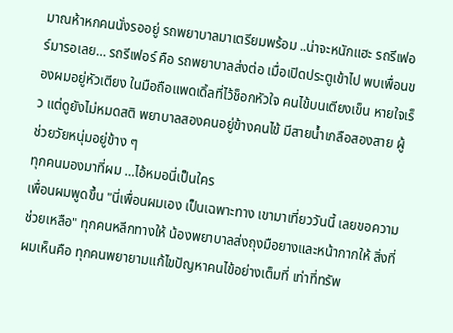มาณห้าหกคนนั่งรออยู่ รถพยาบาลมาเตรียมพร้อม ..น่าจะหนักแฮะ รถรีเฟอร์มารอเลย… รถรีเฟอร์ คือ รถพยาบาลส่งต่อ เมื่อเปิดประตูเข้าไป พบเพื่อนของผมอยู่หัวเตียง ในมือถือแพดเดิ้ลที่ไว้ช็อกหัวใจ คนไข้บนเตียงเข็น หายใจเร็ว แต่ดูยังไม่หมดสติ พยาบาลสองคนอยู่ข้างคนไข้ มีสายน้ำเกลือสองสาย ผู้ช่วยวัยหนุ่มอยู่ข้าง ๆ
ทุกคนมองมาที่ผม …ไอ้หมอนี่เป็นใคร
เพื่อนผมพูดขึ้น "นี่เพื่อนผมเอง เป็นเฉพาะทาง เขามาเที่ยววันนี้ เลยขอความช่วยเหลือ" ทุกคนหลีกทางให้ น้องพยาบาลส่งถุงมือยางและหน้ากากให้ สิ่งที่ผมเห็นคือ ทุกคนพยายามแก้ไขปัญหาคนไข้อย่างเต็มที่ เท่าที่ทรัพ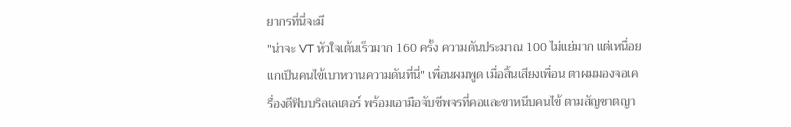ยากรที่นี่จะมี
"น่าจะ VT หัวใจเต้นเร็วมาก 160 ครั้ง ความดันประมาณ 100 ไม่แย่มาก แต่เหนื่อย แกเป็นคนไข้เบาหวานความดันที่นี่" เพื่อนผมพูด เมื่อสิ้นเสียงเพื่อน ตาผมมองจอเครื่องดีฟิบบริลเลเตอร์ พร้อมเอามือจับชีพจรที่คอและขาหนีบคนไข้ ตามสัญชาตญา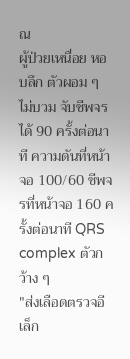ณ
ผู้ป่วยเหนื่อย หอบลึก ตัวผอม ๆ ไม่บวม จับชีพจรได้ 90 ครั้งต่อนาที ความดันที่หน้าจอ 100/60 ชีพจรที่หน้าจอ 160 ครั้งต่อนาที QRS complex ตัวกว้าง ๆ
"ส่งเลือดตรวจอีเล็ก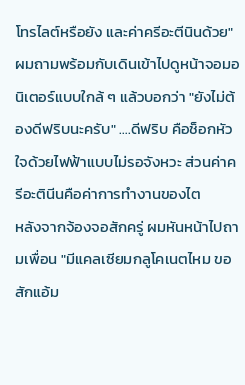โทรไลต์หรือยัง และค่าครีอะตีนินด้วย" ผมถามพร้อมกับเดินเข้าไปดูหน้าจอมอนิเตอร์แบบใกล้ ๆ แล้วบอกว่า "ยังไม่ต้องดีฟริบนะครับ" ….ดีฟริบ คือช็อกหัวใจด้วยไฟฟ้าแบบไม่รอจังหวะ ส่วนค่าครีอะตินีนคือค่าการทำงานของไต
หลังจากจ้องจอสักครู่ ผมหันหน้าไปถามเพื่อน "มีแคลเซียมกลูโคเนตไหม ขอสักแอ้ม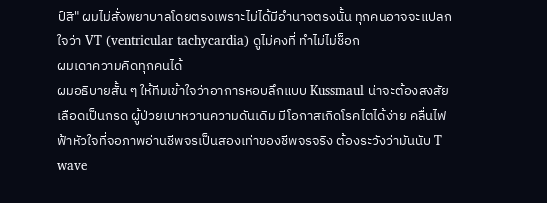ป์สิ" ผมไม่สั่งพยาบาลโดยตรงเพราะไม่ได้มีอำนาจตรงนั้น ทุกคนอาจจะแปลกใจว่า VT (ventricular tachycardia) ดูไม่คงที่ ทำไม่ไม่ช็อก
ผมเดาความคิดทุกคนได้
ผมอธิบายสั้น ๆ ให้ทีมเข้าใจว่าอาการหอบลึกแบบ Kussmaul น่าจะต้องสงสัยเลือดเป็นกรด ผู้ป่วยเบาหวานความดันเดิม มีโอกาสเกิดโรคไตได้ง่าย คลื่นไฟฟ้าหัวใจที่จอภาพอ่านชีพจรเป็นสองเท่าของชีพจรจริง ต้องระวังว่ามันนับ T wave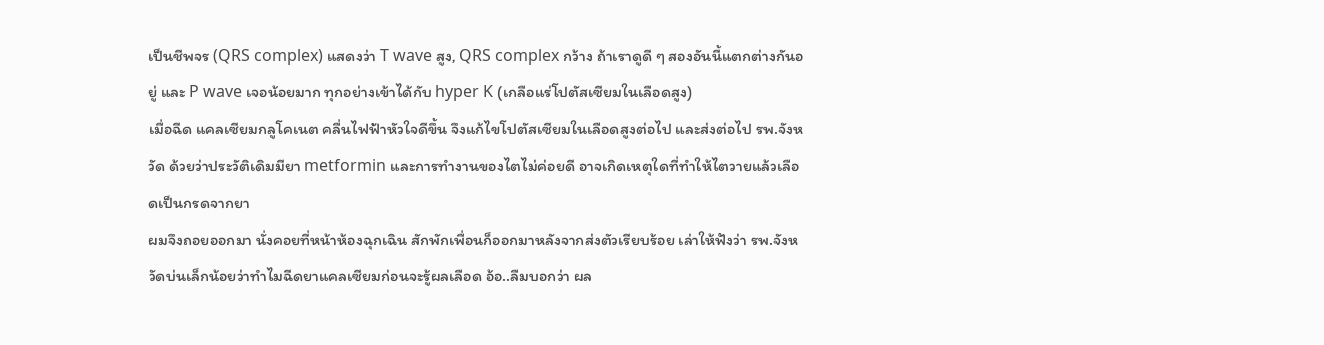เป็นชีพจร (QRS complex) แสดงว่า T wave สูง, QRS complex กว้าง ถ้าเราดูดี ๆ สองอันนี้แตกต่างกันอยู่ และ P wave เจอน้อยมาก ทุกอย่างเข้าได้กับ hyper K (เกลือแร่โปตัสเซียมในเลือดสูง)
เมื่อฉีด แคลเซียมกลูโคเนต คลื่นไฟฟ้าหัวใจดีขึ้น จึงแก้ไขโปตัสเซียมในเลือดสูงต่อไป และส่งต่อไป รพ.จังหวัด ด้วยว่าประวัติเดิมมียา metformin และการทำงานของไตไม่ค่อยดี อาจเกิดเหตุใดที่ทำให้ไตวายแล้วเลือดเป็นกรดจากยา
ผมจึงถอยออกมา นั่งคอยที่หน้าห้องฉุกเฉิน สักพักเพื่อนก็ออกมาหลังจากส่งตัวเรียบร้อย เล่าให้ฟังว่า รพ.จังหวัดบ่นเล็กน้อยว่าทำไมฉีดยาแคลเซียมก่อนจะรู้ผลเลือด อ้อ..ลืมบอกว่า ผล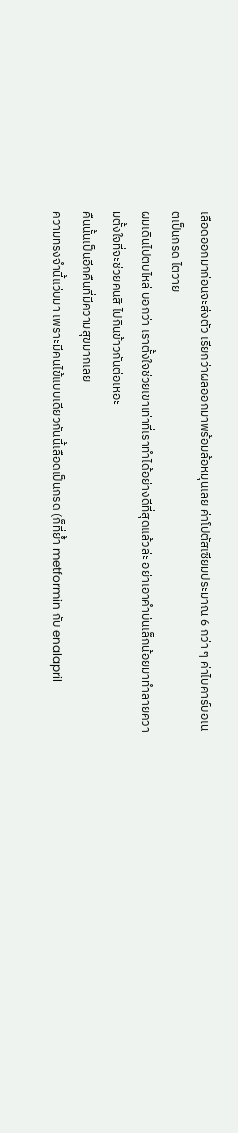เลือดออกมาก่อนจะส่งตัว เรียกว่าผลออกมาพร้อมล้อหมุนเลย ค่าโปตัสเซียมประมาณ 6 กว่า ๆ ค่าไบคาร์บอเนตเป็นกรด ไตวาย
ผมเดินไปตบไหล่ บอกว่า เราตั้งใจช่วยเขาเท่าที่เราทำได้อย่างดีที่สุดแล้วล่ะ อย่าเอาคำบ่นเล็กน้อยมาทำลายความตั้งใจที่จะช่วยคนสิ ไปกินข้าวกันต่อเหอะ
คืนนั้นเป็นอีกคืนที่มีความสุขมากเลย
ความทรงจำนี้แว่บมา เพราะมีคนไข้แบบเดียวกันนี้เลือดเป็นกรด (ก็ที่ย้ำ metformin กับ enalapril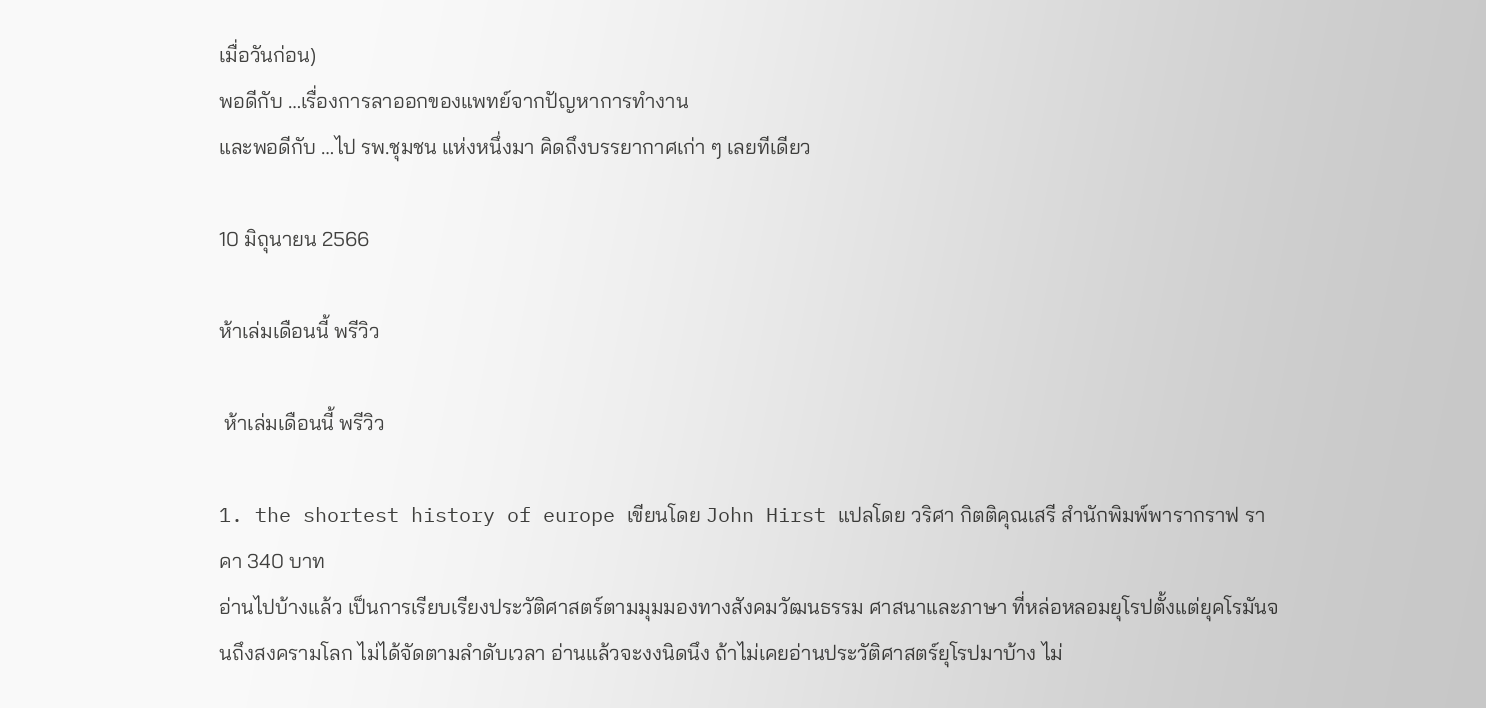เมื่อวันก่อน)
พอดีกับ …เรื่องการลาออกของแพทย์จากปัญหาการทำงาน
และพอดีกับ …ไป รพ.ชุมชน แห่งหนึ่งมา คิดถึงบรรยากาศเก่า ๆ เลยทีเดียว

10 มิถุนายน 2566

ห้าเล่มเดือนนี้ พรีวิว

 ห้าเล่มเดือนนี้ พรีวิว

1. the shortest history of europe เขียนโดย John Hirst แปลโดย วริศา กิตติคุณเสรี สำนักพิมพ์พารากราฟ ราคา 340 บาท
อ่านไปบ้างแล้ว เป็นการเรียบเรียงประวัติศาสตร์ตามมุมมองทางสังคมวัฒนธรรม ศาสนาและภาษา ที่หล่อหลอมยุโรปตั้งแต่ยุคโรมันจนถึงสงครามโลก ไม่ได้จัดตามลำดับเวลา อ่านแล้วจะงงนิดนึง ถ้าไม่เคยอ่านประวัติศาสตร์ยุโรปมาบ้าง ไม่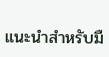แนะนำสำหรับมื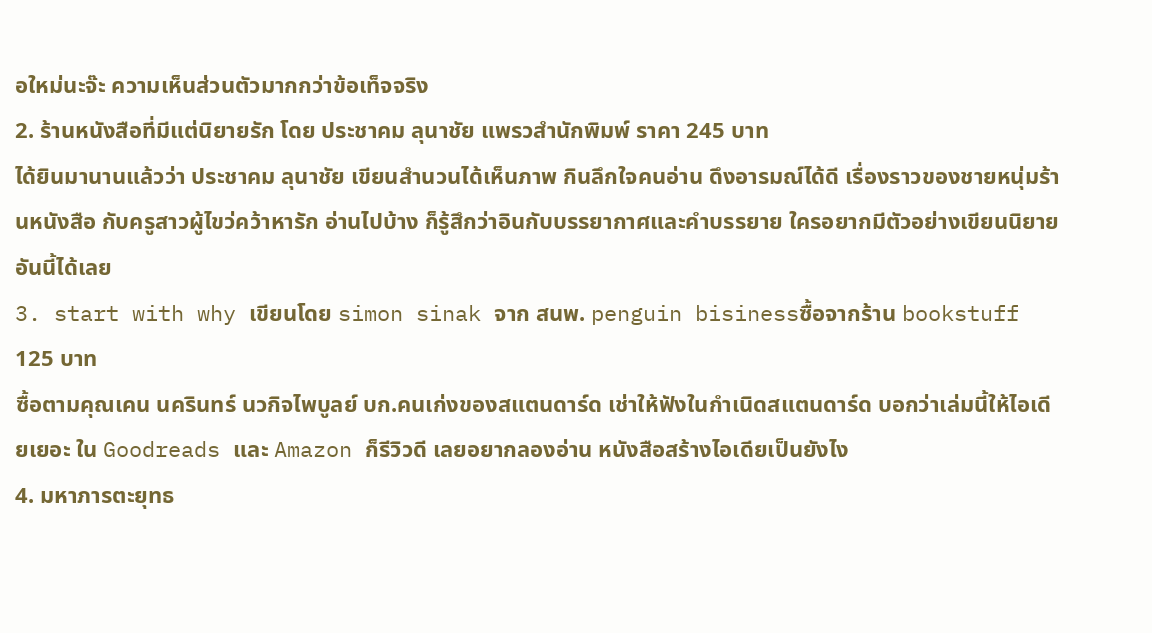อใหม่นะจ๊ะ ความเห็นส่วนตัวมากกว่าข้อเท็จจริง
2. ร้านหนังสือที่มีแต่นิยายรัก โดย ประชาคม ลุนาชัย แพรวสำนักพิมพ์ ราคา 245 บาท
ได้ยินมานานแล้วว่า ประชาคม ลุนาชัย เขียนสำนวนได้เห็นภาพ กินลึกใจคนอ่าน ดึงอารมณ์ได้ดี เรื่องราวของชายหนุ่มร้านหนังสือ กับครูสาวผู้ไขว่คว้าหารัก อ่านไปบ้าง ก็รู้สึกว่าอินกับบรรยากาศและคำบรรยาย ใครอยากมีตัวอย่างเขียนนิยาย อันนี้ได้เลย
3. start with why เขียนโดย simon sinak จาก สนพ. penguin bisinessซื้อจากร้าน bookstuff 125 บาท
ซื้อตามคุณเคน นครินทร์ นวกิจไพบูลย์ บก.คนเก่งของสแตนดาร์ด เช่าให้ฟังในกำเนิดสแตนดาร์ด บอกว่าเล่มนี้ให้ไอเดียเยอะ ใน Goodreads และ Amazon ก็รีวิวดี เลยอยากลองอ่าน หนังสือสร้างไอเดียเป็นยังไง
4. มหาภารตะยุทธ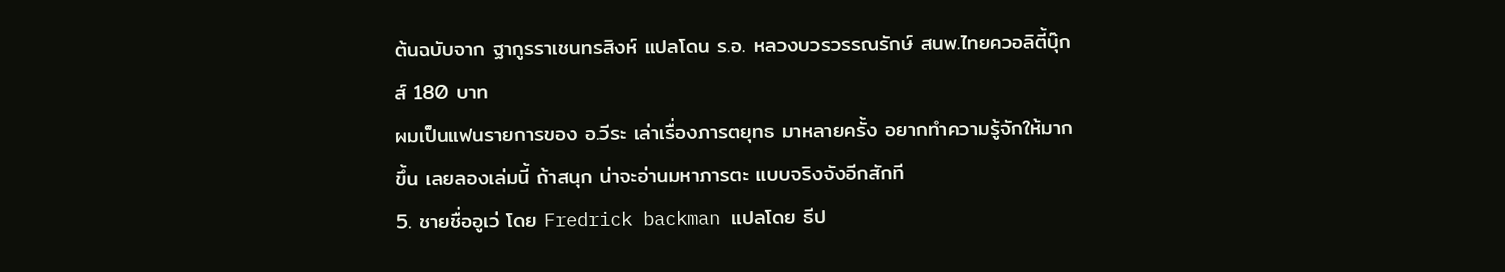ต้นฉบับจาก ฐากูรราเชนทรสิงห์ แปลโดน ร.อ. หลวงบวรวรรณรักษ์ สนพ.ไทยควอลิตี้บุ๊กส์ 180 บาท
ผมเป็นแฟนรายการของ อ.วีระ เล่าเรื่องภารตยุทธ มาหลายครั้ง อยากทำความรู้จักให้มากขึ้น เลยลองเล่มนี้ ถ้าสนุก น่าจะอ่านมหาภารตะ แบบจริงจังอีกสักที
5. ชายชื่ออูเว่ โดย Fredrick backman แปลโดย ธีป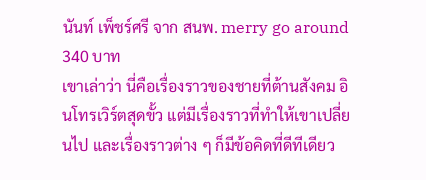นันท์ เพ็ชร์ศรี จาก สนพ. merry go around 340 บาท
เขาเล่าว่า นี่คือเรื่องราวของชายที่ต้านสังคม อินโทรเวิร์ตสุดขั้ว แต่มีเรื่องราวที่ทำให้เขาเปลี่ยนไป และเรื่องราวต่าง ๆ ก็มีข้อคิดที่ดีทีเดียว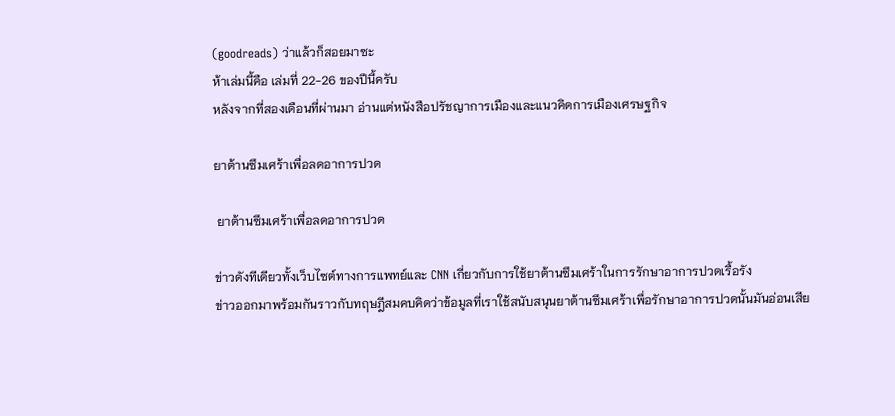(goodreads) ว่าแล้วก็สอยมาซะ
ห้าเล่มนี้คือ เล่มที่ 22-26 ของปีนี้ครับ
หลังจากที่สองเดือนที่ผ่านมา อ่านแต่หนังสือปรัชญาการเมืองและแนวคิดการเมืองเศรษฐกิจ

ยาต้านซึมเศร้าเพื่อลดอาการปวด

 ยาต้านซึมเศร้าเพื่อลดอาการปวด

ข่าวดังทีเดียวทั้งเว็บไซต์ทางการแพทย์และ CNN เกี่ยวกับการใช้ยาต้านซึมเศร้าในการรักษาอาการปวดเรื้อรัง
ข่าวออกมาพร้อมกันราวกับทฤษฎีสมคบคิดว่าข้อมูลที่เราใช้สนับสนุนยาต้านซึมเศร้าเพื่อรักษาอาการปวดนั้นมันอ่อนเสีย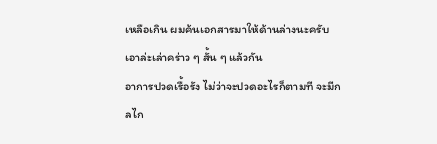เหลือเกิน ผมค้นเอกสารมาให้ด้านล่างนะครับ เอาล่ะเล่าคร่าว ๆ สั้น ๆ แล้วกัน
อาการปวดเรื้อรัง ไม่ว่าจะปวดอะไรก็ตามที จะมีกลไก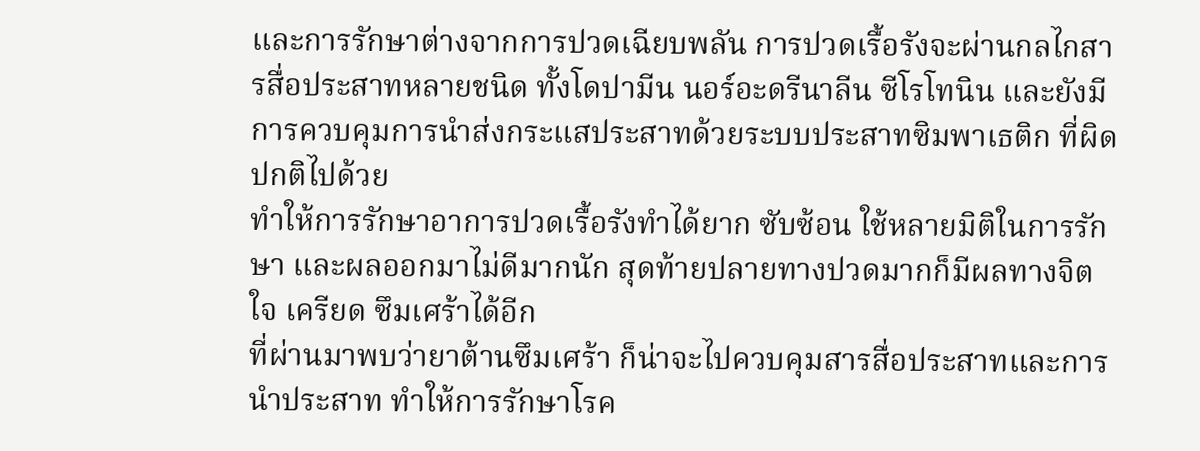และการรักษาต่างจากการปวดเฉียบพลัน การปวดเรื้อรังจะผ่านกลไกสารสื่อประสาทหลายชนิด ทั้งโดปามีน นอร์อะดรีนาลีน ซีโรโทนิน และยังมีการควบคุมการนำส่งกระแสประสาทด้วยระบบประสาทซิมพาเธติก ที่ผิดปกติไปด้วย
ทำให้การรักษาอาการปวดเรื้อรังทำได้ยาก ซับซ้อน ใช้หลายมิติในการรักษา และผลออกมาไม่ดีมากนัก สุดท้ายปลายทางปวดมากก็มีผลทางจิตใจ เครียด ซึมเศร้าได้อีก
ที่ผ่านมาพบว่ายาต้านซึมเศร้า ก็น่าจะไปควบคุมสารสื่อประสาทและการนำประสาท ทำให้การรักษาโรค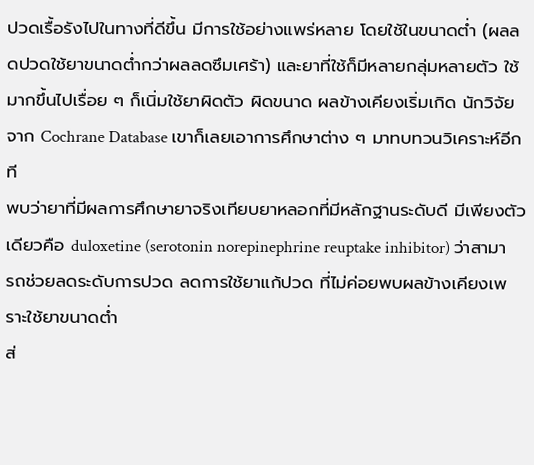ปวดเรื้อรังไปในทางที่ดีขึ้น มีการใช้อย่างแพร่หลาย โดยใช้ในขนาดต่ำ (ผลลดปวดใช้ยาขนาดต่ำกว่าผลลดซึมเศร้า) และยาที่ใช้ก็มีหลายกลุ่มหลายตัว ใช้มากขึ้นไปเรื่อย ๆ ก็เนิ่มใช้ยาผิดตัว ผิดขนาด ผลข้างเคียงเริ่มเกิด นักวิจัยจาก Cochrane Database เขาก็เลยเอาการศึกษาต่าง ๆ มาทบทวนวิเคราะห์อีกที
พบว่ายาที่มีผลการศึกษายาจริงเทียบยาหลอกที่มีหลักฐานระดับดี มีเพียงตัวเดียวคือ duloxetine (serotonin norepinephrine reuptake inhibitor) ว่าสามารถช่วยลดระดับการปวด ลดการใช้ยาแก้ปวด ที่ไม่ค่อยพบผลข้างเคียงเพราะใช้ยาขนาดต่ำ
ส่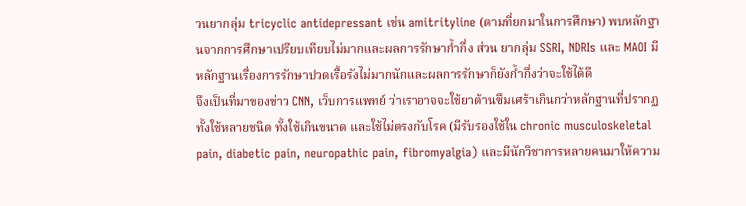วนยากลุ่ม tricyclic antidepressant เช่น amitrityline (ตามที่ยกมาในการศึกษา) พบหลักฐานจากการศึกษาเปรียบเทียบไม่มากและผลการรักษาก้ำกึ่ง ส่วน ยากลุ่ม SSRI, NDRIs และ MAOI มีหลักฐานเรื่องการรักษาปวดเรื้อรังไม่มากนักและผลการรักษาก็ยังก้ำกึ่งว่าจะใช้ได้ดี
จึงเป็นที่มาของข่าว CNN, เว็บการแพทย์ ว่าเราอาจจะใช้ยาต้านซึมเศร้าเกินกว่าหลักฐานที่ปรากฏ ทั้งใช้หลายชนิด ทั้งใช้เกินขนาด และใช้ไม่ตรงกับโรค (มีรับรองใช้ใน chronic musculoskeletal pain, diabetic pain, neuropathic pain, fibromyalgia) และมีนักวิชาการหลายคนมาให้ความ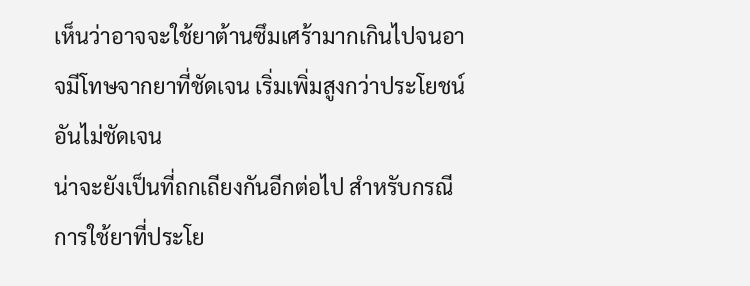เห็นว่าอาจจะใช้ยาต้านซึมเศร้ามากเกินไปจนอาจมีโทษจากยาที่ชัดเจน เริ่มเพิ่มสูงกว่าประโยชน์อันไม่ชัดเจน
น่าจะยังเป็นที่ถกเถียงกันอีกต่อไป สำหรับกรณีการใช้ยาที่ประโย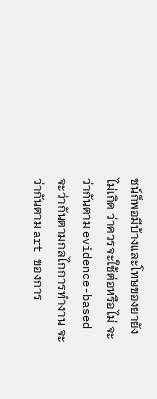ชน์ก็พอมีบ้างและโทษของยายังไม่เกิด ว่าควรจะใช้ต่อหรือไม่ จะว่ากันตาม evidence-based จะว่ากันตามกลไกการทำงาน จะว่ากันตาม art ของการ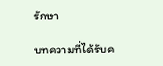รักษา

บทความที่ได้รับค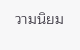วามนิยม